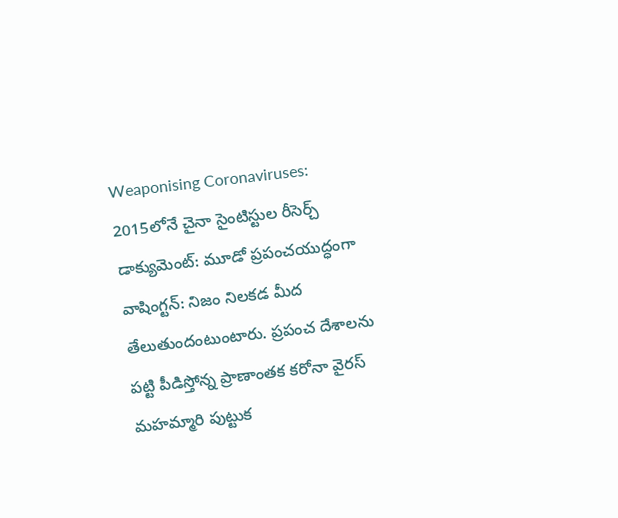Weaponising Coronaviruses: 2015లోనే చైనా సైంటిస్టుల రీసెర్చ్ డాక్యుమెంట్: మూడో ప్రపంచయుద్ధంగా
వాషింగ్టన్: నిజం నిలకడ మీద తేలుతుందంటుంటారు. ప్రపంచ దేశాలను పట్టి పీడిస్తోన్న ప్రాణాంతక కరోనా వైరస్ మహమ్మారి పుట్టుక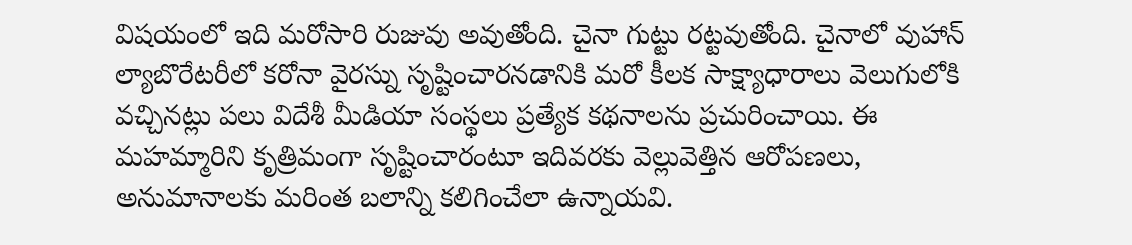విషయంలో ఇది మరోసారి రుజువు అవుతోంది. చైనా గుట్టు రట్టవుతోంది. చైనాలో వుహాన్ ల్యాబొరేటరీలో కరోనా వైరస్ను సృష్టించారనడానికి మరో కీలక సాక్ష్యాధారాలు వెలుగులోకి వచ్చినట్లు పలు విదేశీ మీడియా సంస్థలు ప్రత్యేక కథనాలను ప్రచురించాయి. ఈ మహమ్మారిని కృత్రిమంగా సృష్టించారంటూ ఇదివరకు వెల్లువెత్తిన ఆరోపణలు, అనుమానాలకు మరింత బలాన్ని కలిగించేలా ఉన్నాయవి.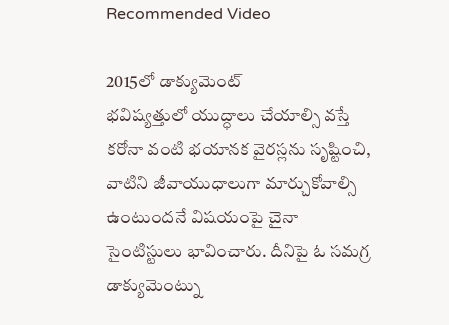Recommended Video

2015లో డాక్యుమెంట్
భవిష్యత్తులో యుద్ధాలు చేయాల్సి వస్తే కరోనా వంటి భయానక వైరస్లను సృష్టించి, వాటిని జీవాయుధాలుగా మార్చుకోవాల్సి ఉంటుందనే విషయంపై చైనా సైంటిస్టులు భావించారు. దీనిపై ఓ సమగ్ర డాక్యుమెంట్ను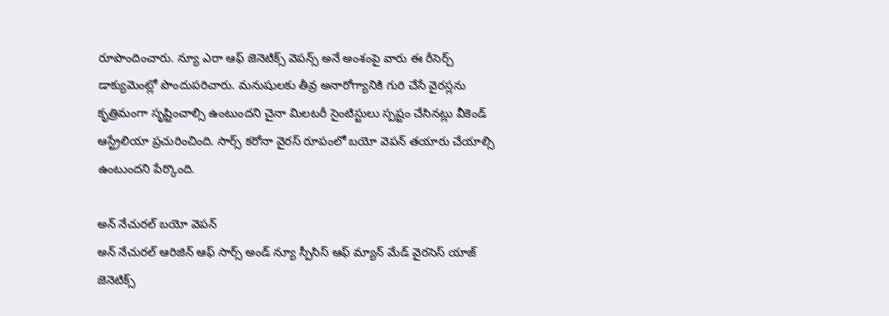రూపొందించారు. న్యూ ఎరా ఆఫ్ జెనెటిక్స్ వెపన్స్ అనే అంశంపై వారు ఈ రీసెర్చ్ డాక్యుమెంట్లో పొందుపరిచారు. మనుషులకు తీవ్ర అనారోగ్యానికి గురి చేసే వైరస్లను కృత్రిమంగా సృష్టించాల్సి ఉంటుందని చైనా మిలటరీ సైంటిస్టులు స్పష్టం చేసినట్లు వీకెండ్ ఆస్ట్రేలియా ప్రచురించింది. సార్స్ కరోనా వైరస్ రూపంలో బయో వెపన్ తయారు చేయాల్సి ఉంటుందని పేర్కొంది.

అన్ నేచురల్ బయో వెపన్
అన్ నేచురల్ ఆరిజిన్ ఆఫ్ సార్స్ అండ్ న్యూ స్పీసిస్ ఆఫ్ మ్యాన్ మేడ్ వైరసెస్ యాజ్ జెనెటిక్స్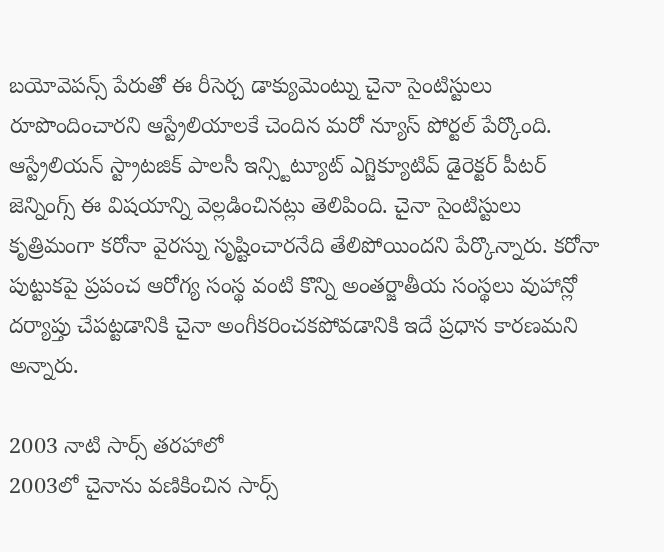బయోవెపన్స్ పేరుతో ఈ రీసెర్చ డాక్యుమెంట్ను చైనా సైంటిస్టులు రూపొందించారని ఆస్ట్రేలియాలకే చెందిన మరో న్యూస్ పోర్టల్ పేర్కొంది. ఆస్ట్రేలియన్ స్ట్రాటజిక్ పాలసీ ఇన్స్టిట్యూట్ ఎగ్జిక్యూటివ్ డైరెక్టర్ పీటర్ జెన్నింగ్స్ ఈ విషయాన్ని వెల్లడించినట్లు తెలిపింది. చైనా సైంటిస్టులు కృత్రిమంగా కరోనా వైరస్ను సృష్టించారనేది తేలిపోయిందని పేర్కొన్నారు. కరోనా పుట్టుకపై ప్రపంచ ఆరోగ్య సంస్థ వంటి కొన్ని అంతర్జాతీయ సంస్థలు వుహాన్లో దర్యాప్తు చేపట్టడానికి చైనా అంగీకరించకపోవడానికి ఇదే ప్రధాన కారణమని అన్నారు.

2003 నాటి సార్స్ తరహాలో
2003లో చైనాను వణికించిన సార్స్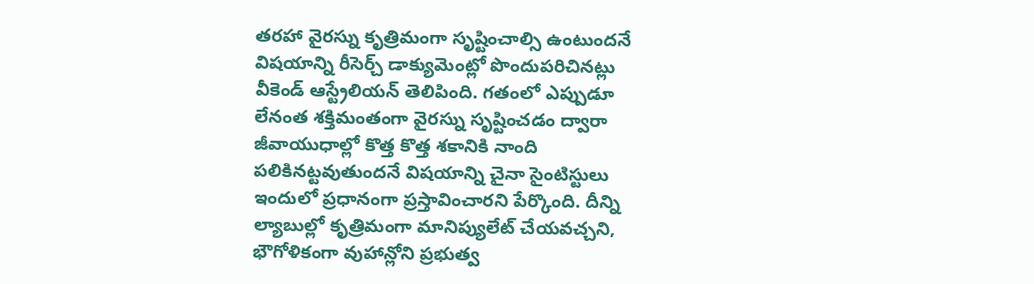తరహా వైరస్ను కృత్రిమంగా సృష్టించాల్సి ఉంటుందనే విషయాన్ని రీసెర్చ్ డాక్యుమెంట్లో పొందుపరిచినట్లు వీకెండ్ ఆస్ట్రేలియన్ తెలిపింది. గతంలో ఎప్పుడూ లేనంత శక్తిమంతంగా వైరస్ను సృష్టించడం ద్వారా జీవాయుధాల్లో కొత్త కొత్త శకానికి నాంది పలికినట్టవుతుందనే విషయాన్ని చైనా సైంటిస్టులు ఇందులో ప్రధానంగా ప్రస్తావించారని పేర్కొంది. దీన్ని ల్యాబుల్లో కృత్రిమంగా మానిప్యులేట్ చేయవచ్చని, భౌగోళికంగా వుహాన్లోని ప్రభుత్వ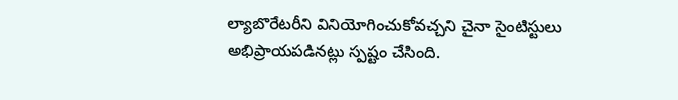ల్యాబొరేటరీని వినియోగించుకోవచ్చని చైనా సైంటిస్టులు అభిప్రాయపడినట్లు స్పష్టం చేసింది.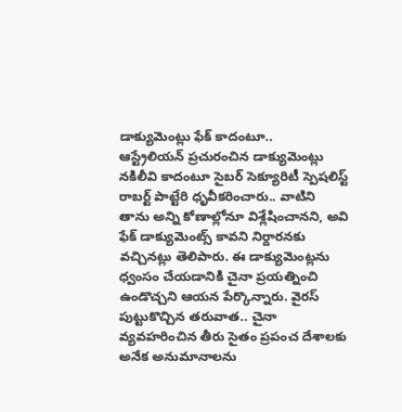డాక్యుమెంట్లు ఫేక్ కాదంటూ..
ఆస్ట్రేలియన్ ప్రచురంచిన డాక్యుమెంట్లు నకిలీవి కాదంటూ సైబర్ సెక్యూరిటీ స్పెషలిస్ట్ రాబర్ట్ పాట్టేరి ధృవీకరించారు.. వాటిని తాను అన్ని కోణాల్లోనూ విశ్లేషించానని, అవి ఫేక్ డాక్యుమెంట్స్ కావని నిర్దారనకు వచ్చినట్లు తెలిపారు. ఈ డాక్యుమెంట్లను ధ్వంసం చేయడానికి చైనా ప్రయత్నించి ఉండొచ్చని ఆయన పేర్కొన్నారు. వైరస్ పుట్టుకొచ్చిన తరువాత.. చైనా వ్యవహరించిన తీరు సైతం ప్రపంచ దేశాలకు అనేక అనుమానాలను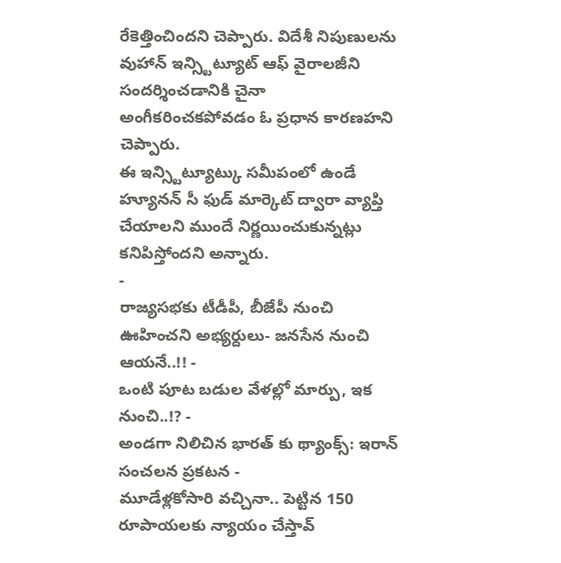రేకెత్తించిందని చెప్పారు. విదేశీ నిపుణులను వుహాన్ ఇన్స్టిట్యూట్ ఆఫ్ వైరాలజీని సందర్శించడానికి చైనా అంగీకరించకపోవడం ఓ ప్రధాన కారణహని చెప్పారు.
ఈ ఇన్స్టిట్యూట్కు సమీపంలో ఉండే హ్యూనన్ సీ ఫుడ్ మార్కెట్ ద్వారా వ్యాప్తి చేయాలని ముందే నిర్ణయించుకున్నట్లు కనిపిస్తోందని అన్నారు.
-
రాజ్యసభకు టీడీపీ, బీజేపీ నుంచి ఊహించని అభ్యర్దులు- జనసేన నుంచి ఆయనే..!! -
ఒంటి పూట బడుల వేళల్లో మార్పు, ఇక నుంచి..!? -
అండగా నిలిచిన భారత్ కు థ్యాంక్స్: ఇరాన్ సంచలన ప్రకటన -
మూడేళ్లకోసారి వచ్చినా.. పెట్టిన 150 రూపాయలకు న్యాయం చేస్తావ్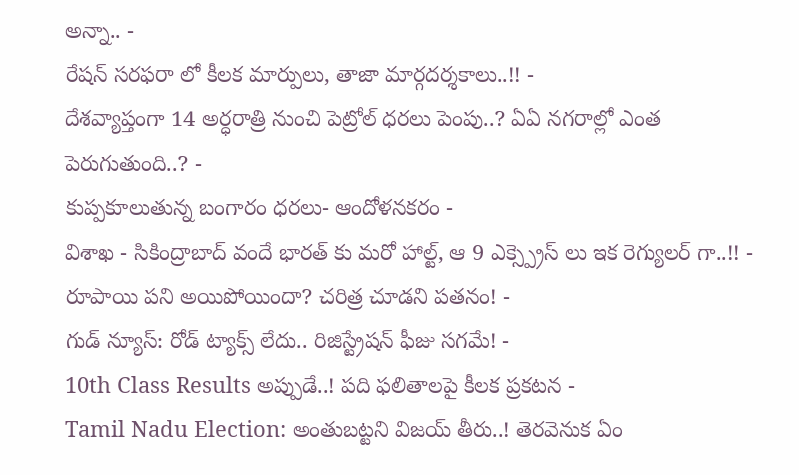అన్నా.. -
రేషన్ సరఫరా లో కీలక మార్పులు, తాజా మార్గదర్శకాలు..!! -
దేశవ్యాప్తంగా 14 అర్ధరాత్రి నుంచి పెట్రోల్ ధరలు పెంపు..? ఏఏ నగరాల్లో ఎంత పెరుగుతుంది..? -
కుప్పకూలుతున్న బంగారం ధరలు- ఆందోళనకరం -
విశాఖ - సికింద్రాబాద్ వందే భారత్ కు మరో హాల్ట్, ఆ 9 ఎక్స్ప్రెస్ లు ఇక రెగ్యులర్ గా..!! -
రూపాయి పని అయిపోయిందా? చరిత్ర చూడని పతనం! -
గుడ్ న్యూస్: రోడ్ ట్యాక్స్ లేదు.. రిజిస్ట్రేషన్ ఫీజు సగమే! -
10th Class Results అప్పుడే..! పది ఫలితాలపై కీలక ప్రకటన -
Tamil Nadu Election: అంతుబట్టని విజయ్ తీరు..! తెరవెనుక ఏం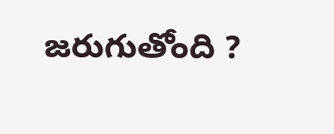జరుగుతోంది ?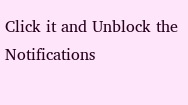Click it and Unblock the Notifications